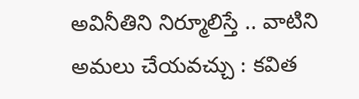అవినీతిని నిర్మూలిస్తే .. వాటిని అమలు చేయవచ్చు : కవిత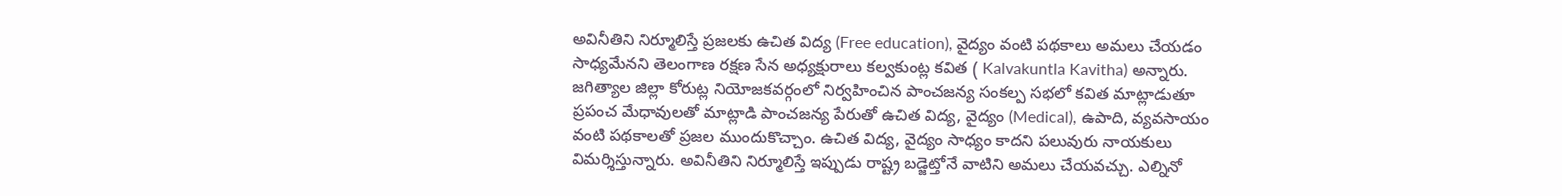అవినీతిని నిర్మూలిస్తే ప్రజలకు ఉచిత విద్య (Free education), వైద్యం వంటి పథకాలు అమలు చేయడం సాధ్యమేనని తెలంగాణ రక్షణ సేన అధ్యక్షురాలు కల్వకుంట్ల కవిత ( Kalvakuntla Kavitha) అన్నారు. జగిత్యాల జిల్లా కోరుట్ల నియోజకవర్గంలో నిర్వహించిన పాంచజన్య సంకల్ప సభలో కవిత మాట్లాడుతూ ప్రపంచ మేధావులతో మాట్లాడి పాంచజన్య పేరుతో ఉచిత విద్య, వైద్యం (Medical), ఉపాది, వ్యవసాయం వంటి పథకాలతో ప్రజల ముందుకొచ్చాం. ఉచిత విద్య, వైద్యం సాధ్యం కాదని పలువురు నాయకులు విమర్శిస్తున్నారు. అవినీతిని నిర్మూలిస్తే ఇప్పుడు రాష్ట్ర బడ్జెట్తోనే వాటిని అమలు చేయవచ్చు. ఎల్నినో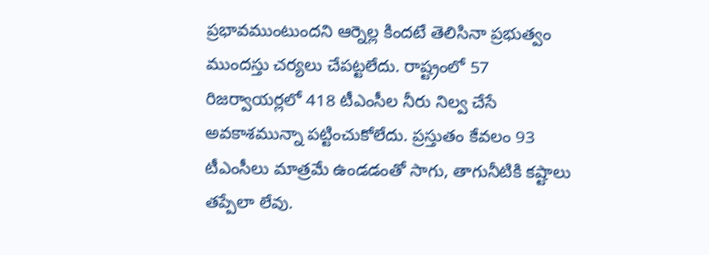ప్రభావముంటుందని ఆర్నెల్ల కిందటే తెలిసినా ప్రభుత్వం ముందస్తు చర్యలు చేపట్టలేదు. రాష్ట్రంలో 57 రిజర్వాయర్లలో 418 టీఎంసీల నీరు నిల్వ చేసే అవకాశమున్నా పట్టించుకోలేదు. ప్రస్తుతం కేవలం 93 టీఎంసీలు మాత్రమే ఉండడంతో సాగు, తాగునీటికి కష్టాలు తప్పేలా లేవు.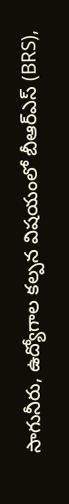సాగునీరు, ఉద్యోగాల కల్పన విషయంలో బీఆర్ఎస్ (BRS),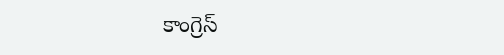కాంగ్రెస్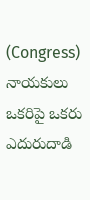(Congress) నాయకులు ఒకరిపై ఒకరు ఎదురుదాడి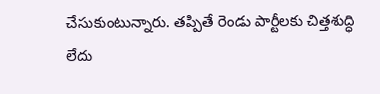చేసుకుంటున్నారు. తప్పితే రెండు పార్టీలకు చిత్తశుద్ధి లేదు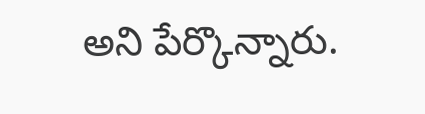అని పేర్కొన్నారు.